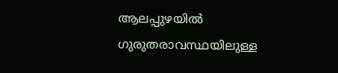ആലപ്പുഴയില്‍ ഗുരുതരാവസ്ഥയിലുള്ള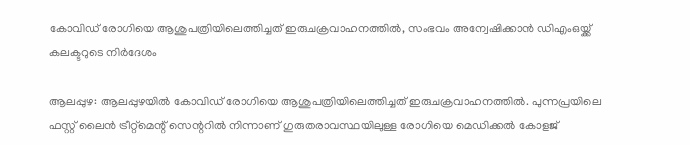കോവിഡ് രോഗിയെ ആശുപത്രിയിലെത്തിച്ചത് ഇരുചക്രവാഹനത്തില്‍, സംഭവം അന്വേഷിക്കാന്‍ ഡിഎംഒയ്ക്ക് കലക്ടറുടെ നിര്‍ദേശം

ആലപ്പുഴ: ആലപ്പുഴയില്‍ കോവിഡ് രോഗിയെ ആശുപത്രിയിലെത്തിച്ചത് ഇരുചക്രവാഹനത്തില്‍. പുന്നപ്രയിലെ ഫസ്റ്റ് ലൈന്‍ ട്രീറ്റ്‌മെന്റ് സെന്ററില്‍ നിന്നാണ് ഗുരുതരാവസ്ഥയിലുള്ള രോഗിയെ മെഡിക്കല്‍ കോളജ്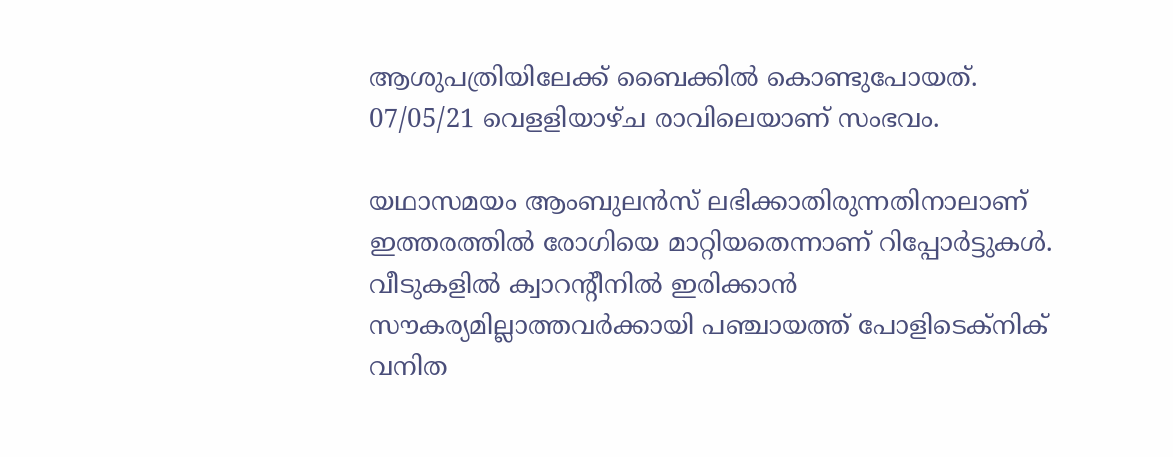ആശുപത്രിയിലേക്ക് ബൈക്കില്‍ കൊണ്ടുപോയത്. 07/05/21 വെളളിയാഴ്ച രാവിലെയാണ് സംഭവം.

യഥാസമയം ആംബുലന്‍സ് ലഭിക്കാതിരുന്നതിനാലാണ് ഇത്തരത്തില്‍ രോഗിയെ മാറ്റിയതെന്നാണ് റിപ്പോര്‍ട്ടുകള്‍. വീടുകളില്‍ ക്വാറന്റീനില്‍ ഇരിക്കാന്‍ സൗകര്യമില്ലാത്തവര്‍ക്കായി പഞ്ചായത്ത് പോളിടെക്നിക് വനിത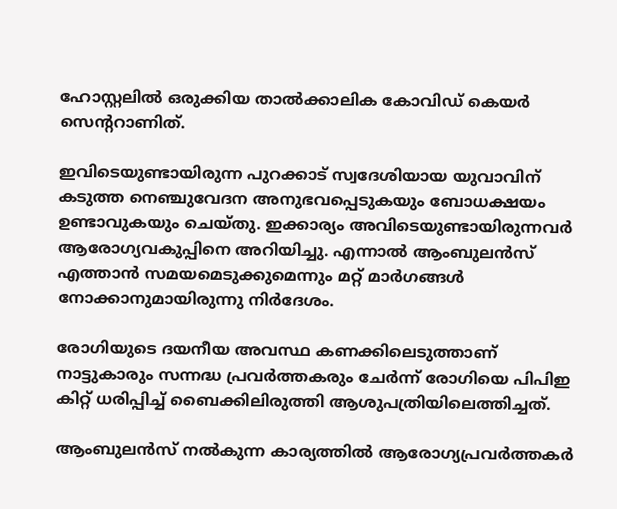ഹോസ്റ്റലില്‍ ഒരുക്കിയ താല്‍ക്കാലിക കോവിഡ് കെയര്‍ സെന്ററാണിത്.

ഇവിടെയുണ്ടായിരുന്ന പുറക്കാട് സ്വദേശിയായ യുവാവിന് കടുത്ത നെഞ്ചുവേദന അനുഭവപ്പെടുകയും ബോധക്ഷയം ഉണ്ടാവുകയും ചെയ്തു. ഇക്കാര്യം അവിടെയുണ്ടായിരുന്നവര്‍ ആരോഗ്യവകുപ്പിനെ അറിയിച്ചു. എന്നാല്‍ ആംബുലന്‍സ് എത്താന്‍ സമയമെടുക്കുമെന്നും മറ്റ് മാര്‍ഗങ്ങള്‍ നോക്കാനുമായിരുന്നു നിര്‍ദേശം.

രോഗിയുടെ ദയനീയ അവസ്ഥ കണക്കിലെടുത്താണ് നാട്ടുകാരും സന്നദ്ധ പ്രവര്‍ത്തകരും ചേര്‍ന്ന് രോഗിയെ പിപിഇ കിറ്റ് ധരിപ്പിച്ച് ബൈക്കിലിരുത്തി ആശുപത്രിയിലെത്തിച്ചത്.

ആംബുലന്‍സ് നല്‍കുന്ന കാര്യത്തില്‍ ആരോഗ്യപ്രവര്‍ത്തകര്‍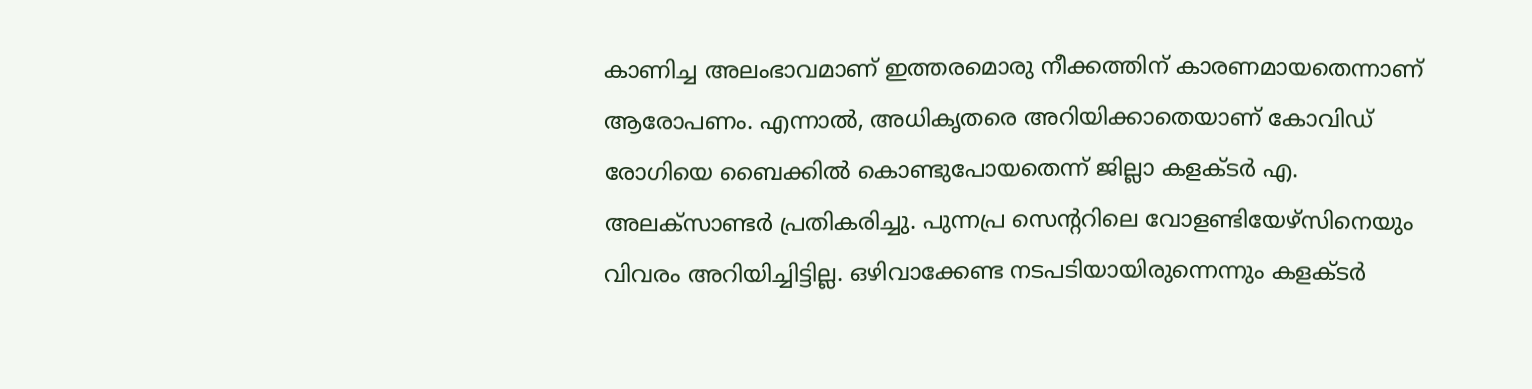കാണിച്ച അലംഭാവമാണ് ഇത്തരമൊരു നീക്കത്തിന് കാരണമായതെന്നാണ് ആരോപണം. എന്നാല്‍, അധികൃതരെ അറിയിക്കാതെയാണ് കോവിഡ് രോഗിയെ ബൈക്കില്‍ കൊണ്ടുപോയതെന്ന് ജില്ലാ കളക്ടര്‍ എ. അലക്‌സാണ്ടര്‍ പ്രതികരിച്ചു. പുന്നപ്ര സെന്ററിലെ വോളണ്ടിയേഴ്‌സിനെയും വിവരം അറിയിച്ചിട്ടില്ല. ഒഴിവാക്കേണ്ട നടപടിയായിരുന്നെന്നും കളക്ടര്‍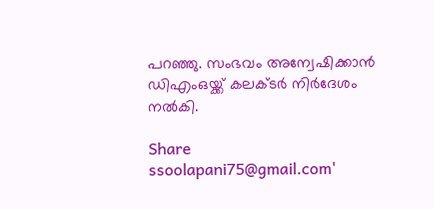പറഞ്ഞു. സംഭവം അന്വേഷിക്കാന്‍ ഡിഎംഒയ്ക്ക് കലക്ടര്‍ നിര്‍ദേശം നല്‍കി.

Share
ssoolapani75@gmail.com'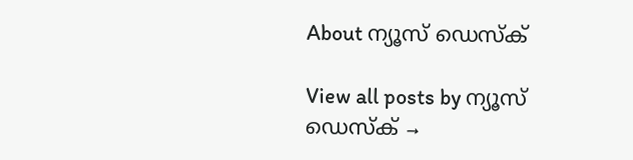About ന്യൂസ് ഡെസ്ക്

View all posts by ന്യൂസ് ഡെസ്ക് →